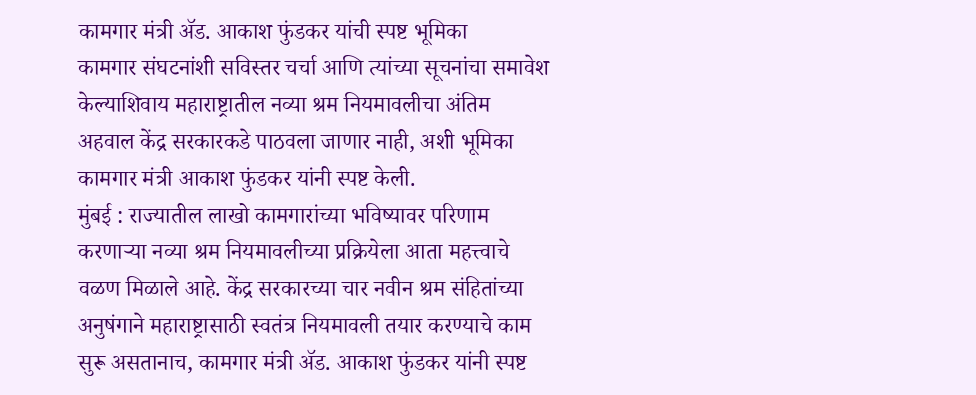कामगार मंत्री ॲड. आकाश फुंडकर यांची स्पष्ट भूमिका
कामगार संघटनांशी सविस्तर चर्चा आणि त्यांच्या सूचनांचा समावेश केल्याशिवाय महाराष्ट्रातील नव्या श्रम नियमावलीचा अंतिम अहवाल केंद्र सरकारकडे पाठवला जाणार नाही, अशी भूमिका कामगार मंत्री आकाश फुंडकर यांनी स्पष्ट केली.
मुंबई : राज्यातील लाखो कामगारांच्या भविष्यावर परिणाम करणाऱ्या नव्या श्रम नियमावलीच्या प्रक्रियेला आता महत्त्वाचे वळण मिळाले आहे. केंद्र सरकारच्या चार नवीन श्रम संहितांच्या अनुषंगाने महाराष्ट्रासाठी स्वतंत्र नियमावली तयार करण्याचे काम सुरू असतानाच, कामगार मंत्री ॲड. आकाश फुंडकर यांनी स्पष्ट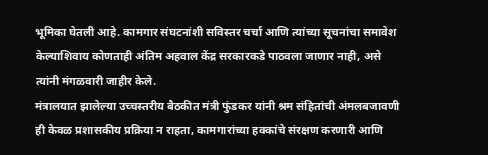भूमिका घेतली आहे. कामगार संघटनांशी सविस्तर चर्चा आणि त्यांच्या सूचनांचा समावेश केल्याशिवाय कोणताही अंतिम अहवाल केंद्र सरकारकडे पाठवला जाणार नाही, असे त्यांनी मंगळवारी जाहीर केले.
मंत्रालयात झालेल्या उच्चस्तरीय बैठकीत मंत्री फुंडकर यांनी श्रम संहितांची अंमलबजावणी ही केवळ प्रशासकीय प्रक्रिया न राहता, कामगारांच्या हक्कांचे संरक्षण करणारी आणि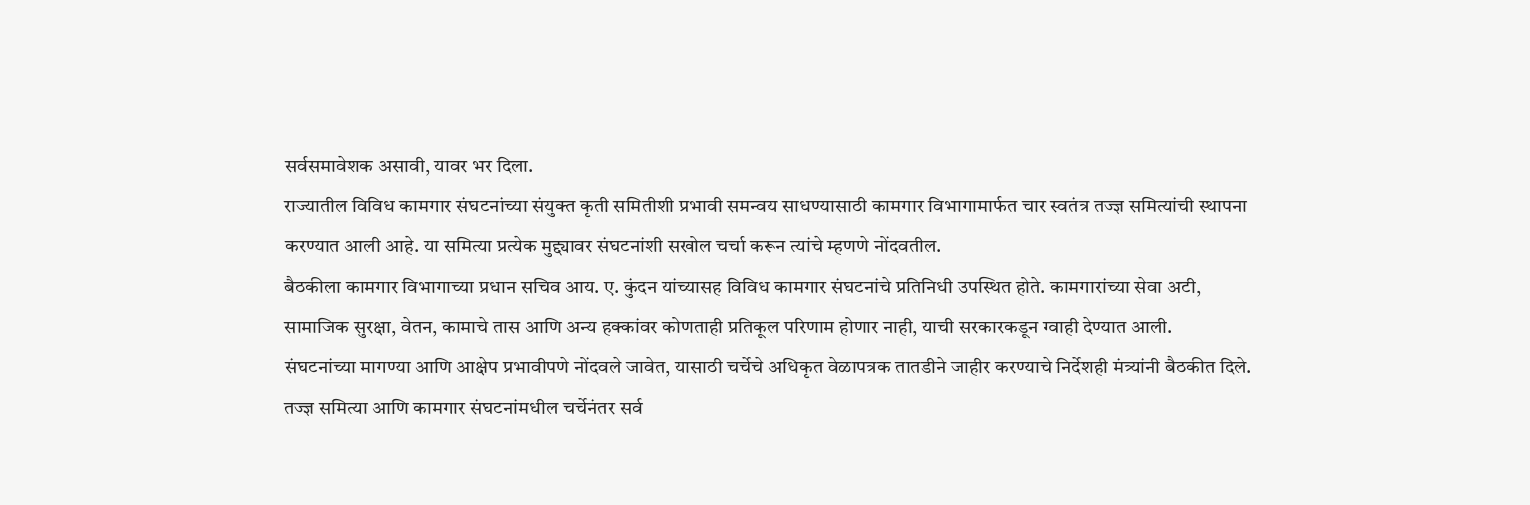सर्वसमावेशक असावी, यावर भर दिला.
राज्यातील विविध कामगार संघटनांच्या संयुक्त कृती समितीशी प्रभावी समन्वय साधण्यासाठी कामगार विभागामार्फत चार स्वतंत्र तज्ज्ञ समित्यांची स्थापना करण्यात आली आहे. या समित्या प्रत्येक मुद्द्यावर संघटनांशी सखोल चर्चा करून त्यांचे म्हणणे नोंदवतील.
बैठकीला कामगार विभागाच्या प्रधान सचिव आय. ए. कुंदन यांच्यासह विविध कामगार संघटनांचे प्रतिनिधी उपस्थित होते. कामगारांच्या सेवा अटी, सामाजिक सुरक्षा, वेतन, कामाचे तास आणि अन्य हक्कांवर कोणताही प्रतिकूल परिणाम होणार नाही, याची सरकारकडून ग्वाही देण्यात आली.
संघटनांच्या मागण्या आणि आक्षेप प्रभावीपणे नोंदवले जावेत, यासाठी चर्चेचे अधिकृत वेळापत्रक तातडीने जाहीर करण्याचे निर्देशही मंत्र्यांनी बैठकीत दिले.
तज्ज्ञ समित्या आणि कामगार संघटनांमधील चर्चेनंतर सर्व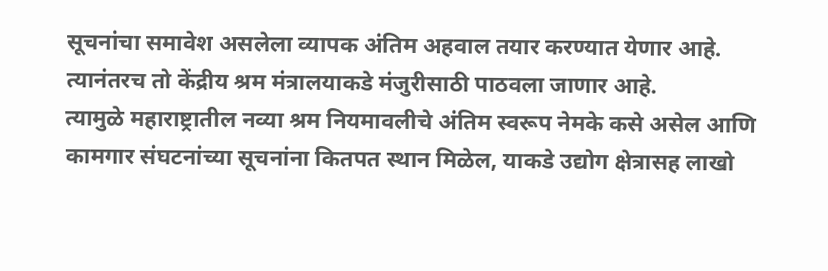सूचनांचा समावेश असलेला व्यापक अंतिम अहवाल तयार करण्यात येणार आहे. त्यानंतरच तो केंद्रीय श्रम मंत्रालयाकडे मंजुरीसाठी पाठवला जाणार आहे.
त्यामुळे महाराष्ट्रातील नव्या श्रम नियमावलीचे अंतिम स्वरूप नेमके कसे असेल आणि कामगार संघटनांच्या सूचनांना कितपत स्थान मिळेल, याकडे उद्योग क्षेत्रासह लाखो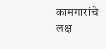कामगारांचे लक्ष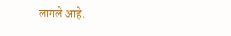लागले आहे.